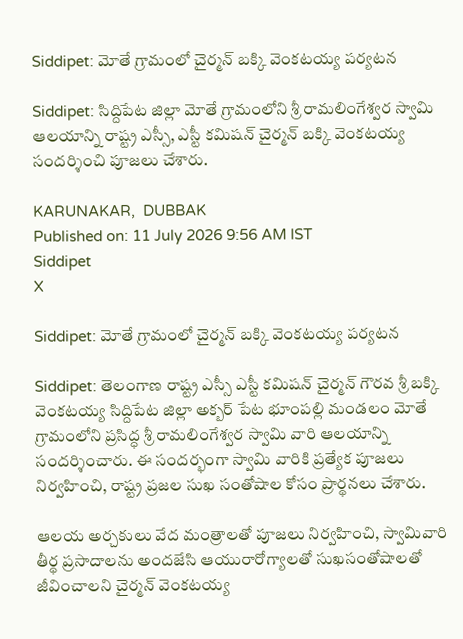Siddipet: మోతే గ్రామంలో చైర్మన్ బక్కి వెంకటయ్య పర్యటన

Siddipet: సిద్దిపేట జిల్లా మోతే గ్రామంలోని శ్రీ రామలింగేశ్వర స్వామి ఆలయాన్ని రాష్ట్ర ఎస్సీ, ఎస్టీ కమిషన్ చైర్మన్ బక్కి వెంకటయ్య సందర్శించి పూజలు చేశారు.

KARUNAKAR,  DUBBAK
Published on: 11 July 2026 9:56 AM IST
Siddipet
X

Siddipet: మోతే గ్రామంలో చైర్మన్ బక్కి వెంకటయ్య పర్యటన

Siddipet: తెలంగాణ రాష్ట్ర ఎస్సీ ఎస్టీ కమిషన్ చైర్మన్ గౌరవ శ్రీ బక్కి వెంకటయ్య సిద్దిపేట జిల్లా అక్బర్ పేట భూంపల్లి మండలం మోతే గ్రామంలోని ప్రసిద్ధ శ్రీ రామలింగేశ్వర స్వామి వారి ఆలయాన్ని సందర్శించారు. ఈ సందర్భంగా స్వామి వారికి ప్రత్యేక పూజలు నిర్వహించి, రాష్ట్ర ప్రజల సుఖ సంతోషాల కోసం ప్రార్థనలు చేశారు.

ఆలయ అర్చకులు వేద మంత్రాలతో పూజలు నిర్వహించి, స్వామివారి తీర్థ ప్రసాదాలను అందజేసి ఆయురారోగ్యాలతో సుఖసంతోషాలతో జీవించాలని చైర్మన్ వెంకటయ్య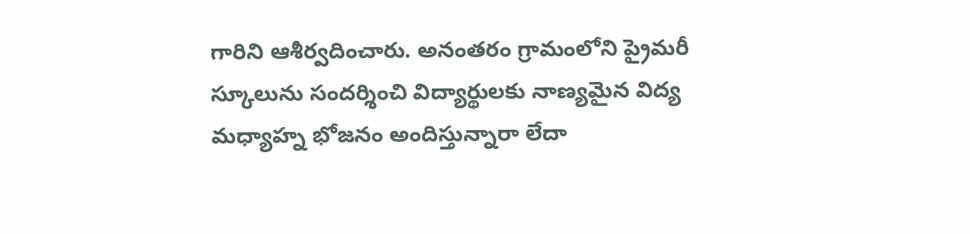గారిని ఆశీర్వదించారు. అనంతరం గ్రామంలోని ప్రైమరీ స్కూలును సందర్శించి విద్యార్థులకు నాణ్యమైన విద్య మధ్యాహ్న భోజనం అందిస్తున్నారా లేదా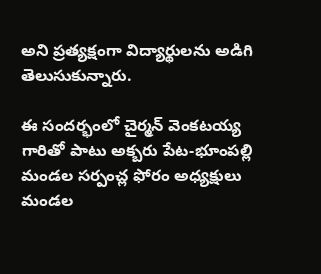అని ప్రత్యక్షంగా విద్యార్థులను అడిగి తెలుసుకున్నారు.

ఈ సందర్భంలో చైర్మన్ వెంకటయ్య గారితో పాటు అక్బరు పేట-భూంపల్లి మండల సర్పంచ్ల ఫోరం అధ్యక్షులు మండల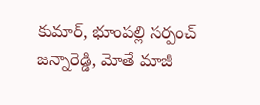కుమార్, భూంపల్లి సర్పంచ్ జన్నారెడ్డి, మోతే మాజీ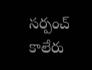సర్పంచ్ కాలేరు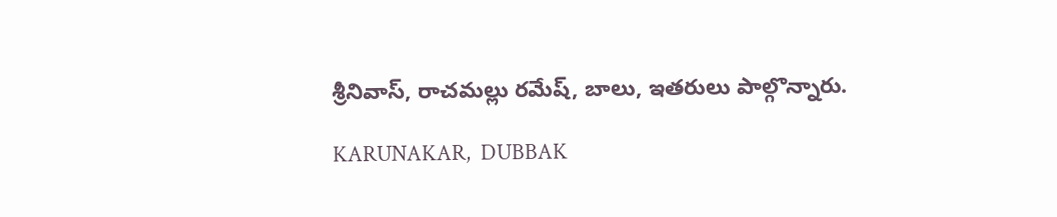శ్రీనివాస్, రాచమల్లు రమేష్, బాలు, ఇతరులు పాల్గొన్నారు.

KARUNAKAR,  DUBBAK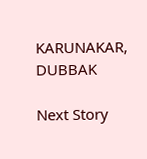KARUNAKAR, DUBBAK

Next Story